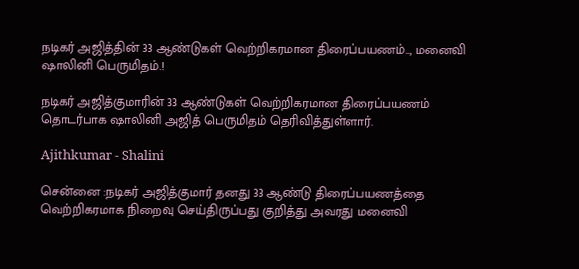நடிகர் அஜித்தின் 33 ஆண்டுகள் வெற்றிகரமான திரைப்பயணம்.., மனைவி ஷாலினி பெருமிதம்.!

நடிகர் அஜித்குமாரின் 33 ஆண்டுகள் வெற்றிகரமான திரைப்பயணம் தொடர்பாக ஷாலினி அஜித் பெருமிதம் தெரிவித்துள்ளார்.

Ajithkumar - Shalini

சென்னை :நடிகர் அஜித்குமார் தனது 33 ஆண்டு திரைப்பயணத்தை வெற்றிகரமாக நிறைவு செய்திருப்பது குறித்து அவரது மனைவி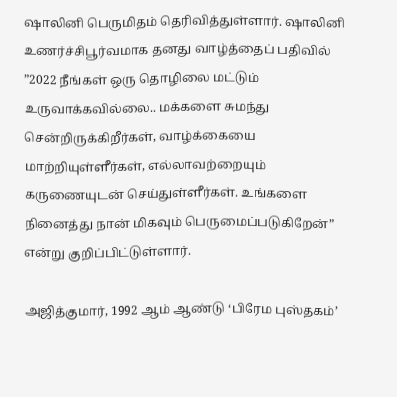ஷாலினி பெருமிதம் தெரிவித்துள்ளார். ஷாலினி உணர்ச்சிபூர்வமாக தனது வாழ்த்தைப் பதிவில் ”2022 நீங்கள் ஒரு தொழிலை மட்டும் உருவாக்கவில்லை.. மக்களை சுமந்து சென்றிருக்கிறீர்கள், வாழ்க்கையை மாற்றியுள்ளீர்கள், எல்லாவற்றையும் கருணையுடன் செய்துள்ளீர்கள். உங்களை நினைத்து நான் மிகவும் பெருமைப்படுகிறேன்” என்று குறிப்பிட்டுள்ளார்.

அஜித்குமார், 1992 ஆம் ஆண்டு ‘பிரேம புஸ்தகம்’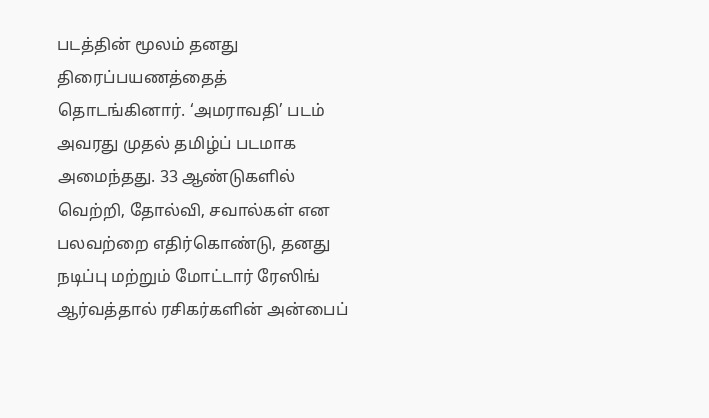படத்தின் மூலம் தனது திரைப்பயணத்தைத் தொடங்கினார். ‘அமராவதி’ படம் அவரது முதல் தமிழ்ப் படமாக அமைந்தது. 33 ஆண்டுகளில் வெற்றி, தோல்வி, சவால்கள் என பலவற்றை எதிர்கொண்டு, தனது நடிப்பு மற்றும் மோட்டார் ரேஸிங் ஆர்வத்தால் ரசிகர்களின் அன்பைப்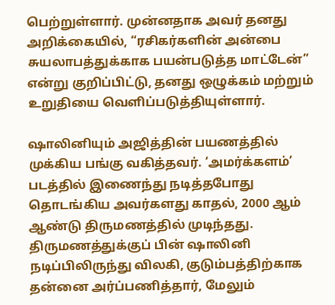பெற்றுள்ளார். முன்னதாக அவர் தனது அறிக்கையில், “ரசிகர்களின் அன்பை சுயலாபத்துக்காக பயன்படுத்த மாட்டேன்” என்று குறிப்பிட்டு, தனது ஒழுக்கம் மற்றும் உறுதியை வெளிப்படுத்தியுள்ளார்.

ஷாலினியும் அஜித்தின் பயணத்தில் முக்கிய பங்கு வகித்தவர். ‘அமர்க்களம்’ படத்தில் இணைந்து நடித்தபோது தொடங்கிய அவர்களது காதல், 2000 ஆம் ஆண்டு திருமணத்தில் முடிந்தது. திருமணத்துக்குப் பின் ஷாலினி நடிப்பிலிருந்து விலகி, குடும்பத்திற்காக தன்னை அர்ப்பணித்தார், மேலும்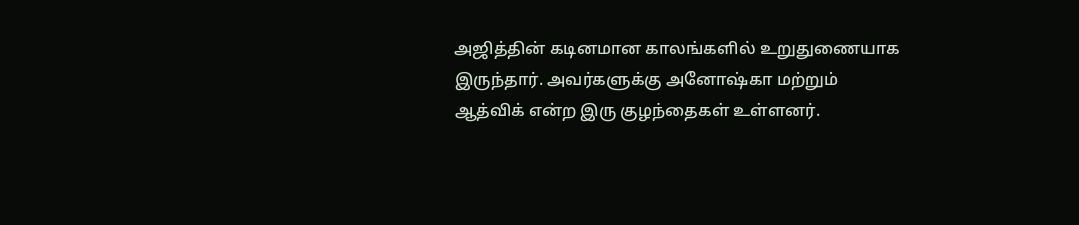அஜித்தின் கடினமான காலங்களில் உறுதுணையாக இருந்தார். அவர்களுக்கு அனோஷ்கா மற்றும் ஆத்விக் என்ற இரு குழந்தைகள் உள்ளனர்.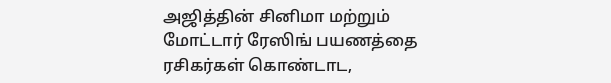அஜித்தின் சினிமா மற்றும் மோட்டார் ரேஸிங் பயணத்தை ரசிகர்கள் கொண்டாட,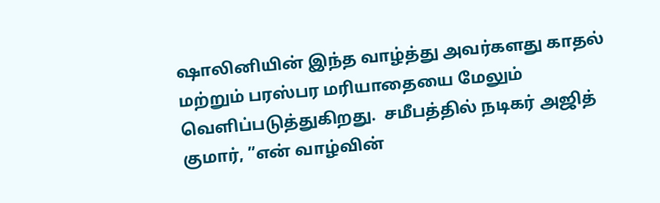ஷாலினியின் இந்த வாழ்த்து அவர்களது காதல் மற்றும் பரஸ்பர மரியாதையை மேலும் வெளிப்படுத்துகிறது.  சமீபத்தில் நடிகர் அஜித் குமார், ”என் வாழ்வின்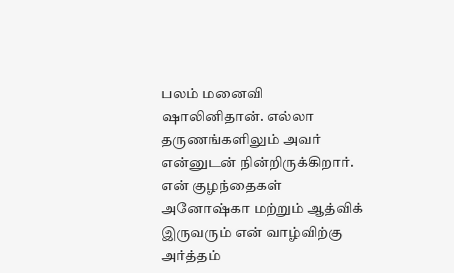பலம் மனைவி ஷாலினிதான். எல்லா தருணங்களிலும் அவர் என்னுடன் நின்றிருக்கிறார். என் குழந்தைகள் அனோஷ்கா மற்றும் ஆத்விக் இருவரும் என் வாழ்விற்கு அர்த்தம்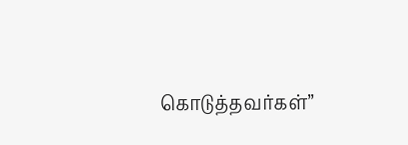கொடுத்தவர்கள்”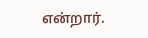என்றார்.